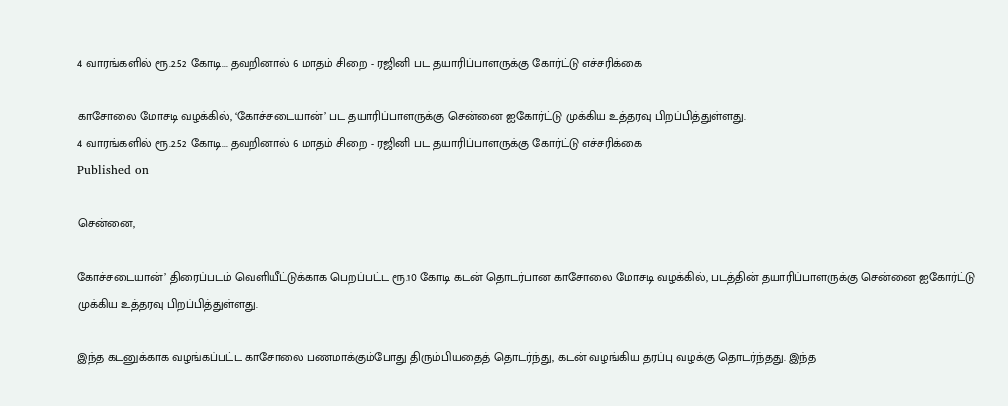4 வாரங்களில் ரூ.2.52 கோடி... தவறினால் 6 மாதம் சிறை - ரஜினி பட தயாரிப்பாளருக்கு கோர்ட்டு எச்சரிக்கை

காசோலை மோசடி வழக்கில், ‘கோச்சடையான்’ பட தயாரிப்பாளருக்கு சென்னை ஐகோர்ட்டு முக்கிய உத்தரவு பிறப்பித்துள்ளது.
4 வாரங்களில் ரூ.2.52 கோடி... தவறினால் 6 மாதம் சிறை - ரஜினி பட தயாரிப்பாளருக்கு கோர்ட்டு எச்சரிக்கை
Published on

சென்னை,

கோச்சடையான்’ திரைப்படம் வெளியீட்டுக்காக பெறப்பட்ட ரூ.10 கோடி கடன் தொடர்பான காசோலை மோசடி வழக்கில், படத்தின் தயாரிப்பாளருக்கு சென்னை ஐகோர்ட்டு முக்கிய உத்தரவு பிறப்பித்துள்ளது.

இந்த கடனுக்காக வழங்கப்பட்ட காசோலை பணமாக்கும்போது திரும்பியதைத் தொடர்ந்து, கடன் வழங்கிய தரப்பு வழக்கு தொடர்ந்தது. இந்த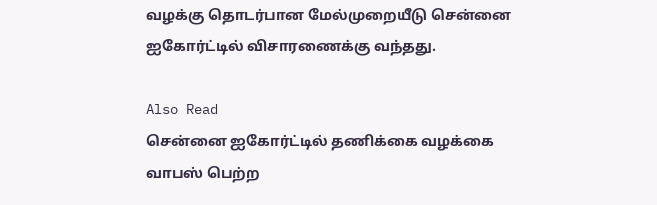வழக்கு தொடர்பான மேல்முறையீடு சென்னை ஐகோர்ட்டில் விசாரணைக்கு வந்தது.

Also Read
சென்னை ஐகோர்ட்டில் தணிக்கை வழக்கை வாபஸ் பெற்ற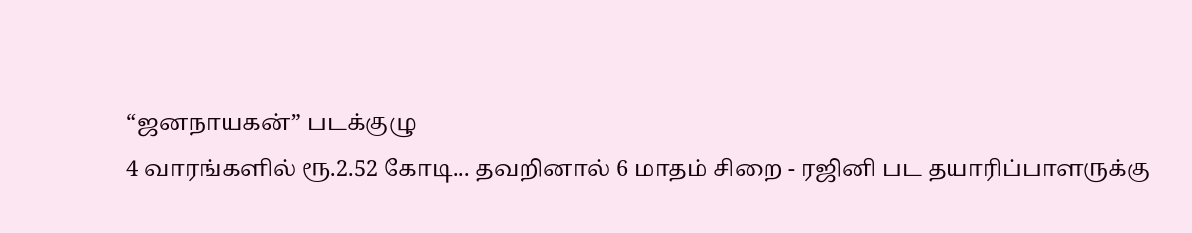“ஜனநாயகன்” படக்குழு
4 வாரங்களில் ரூ.2.52 கோடி... தவறினால் 6 மாதம் சிறை - ரஜினி பட தயாரிப்பாளருக்கு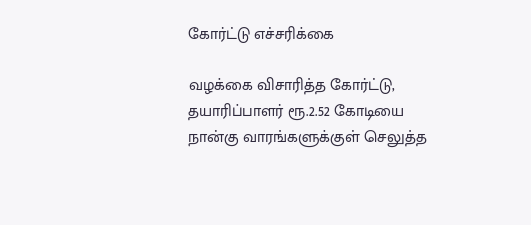கோர்ட்டு எச்சரிக்கை

வழக்கை விசாரித்த கோர்ட்டு, தயாரிப்பாளர் ரூ.2.52 கோடியை நான்கு வாரங்களுக்குள் செலுத்த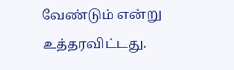வேண்டும் என்று உத்தரவிட்டது.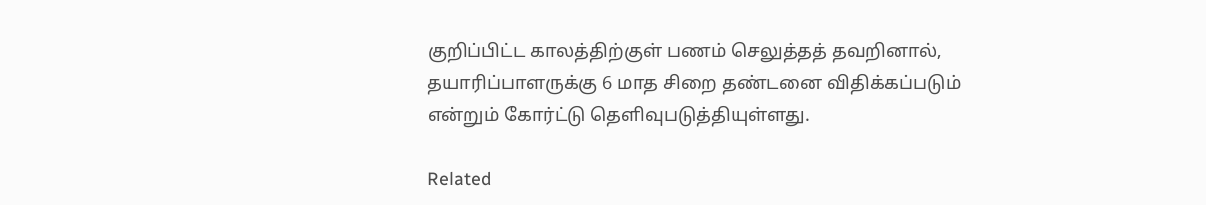குறிப்பிட்ட காலத்திற்குள் பணம் செலுத்தத் தவறினால், தயாரிப்பாளருக்கு 6 மாத சிறை தண்டனை விதிக்கப்படும் என்றும் கோர்ட்டு தெளிவுபடுத்தியுள்ளது.

Related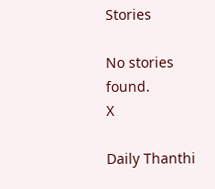Stories

No stories found.
X

Daily Thanthi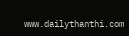www.dailythanthi.com